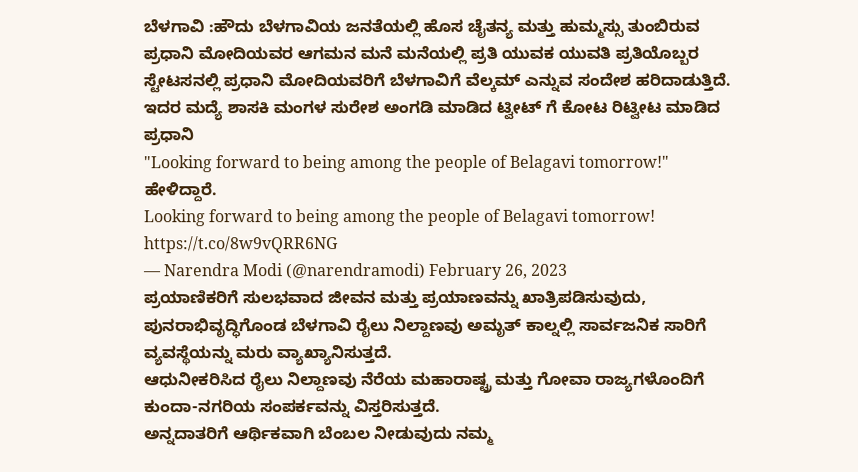ಬೆಳಗಾವಿ :ಹೌದು ಬೆಳಗಾವಿಯ ಜನತೆಯಲ್ಲಿ ಹೊಸ ಚೈತನ್ಯ ಮತ್ತು ಹುಮ್ಮಸ್ಸು ತುಂಬಿರುವ ಪ್ರಧಾನಿ ಮೋದಿಯವರ ಆಗಮನ ಮನೆ ಮನೆಯಲ್ಲಿ ಪ್ರತಿ ಯುವಕ ಯುವತಿ ಪ್ರತಿಯೊಬ್ಬರ ಸ್ಟೇಟಸನಲ್ಲಿ ಪ್ರಧಾನಿ ಮೋದಿಯವರಿಗೆ ಬೆಳಗಾವಿಗೆ ವೆಲ್ಕಮ್ ಎನ್ನುವ ಸಂದೇಶ ಹರಿದಾಡುತ್ತಿದೆ.
ಇದರ ಮದ್ಯೆ ಶಾಸಕಿ ಮಂಗಳ ಸುರೇಶ ಅಂಗಡಿ ಮಾಡಿದ ಟ್ವೀಟ್ ಗೆ ಕೋಟ ರಿಟ್ವೀಟ ಮಾಡಿದ ಪ್ರಧಾನಿ
"Looking forward to being among the people of Belagavi tomorrow!" ಹೇಳಿದ್ದಾರೆ.
Looking forward to being among the people of Belagavi tomorrow! https://t.co/8w9vQRR6NG
— Narendra Modi (@narendramodi) February 26, 2023
ಪ್ರಯಾಣಿಕರಿಗೆ ಸುಲಭವಾದ ಜೀವನ ಮತ್ತು ಪ್ರಯಾಣವನ್ನು ಖಾತ್ರಿಪಡಿಸುವುದು, ಪುನರಾಭಿವೃದ್ಧಿಗೊಂಡ ಬೆಳಗಾವಿ ರೈಲು ನಿಲ್ದಾಣವು ಅಮೃತ್ ಕಾಲ್ನಲ್ಲಿ ಸಾರ್ವಜನಿಕ ಸಾರಿಗೆ ವ್ಯವಸ್ಥೆಯನ್ನು ಮರು ವ್ಯಾಖ್ಯಾನಿಸುತ್ತದೆ.
ಆಧುನೀಕರಿಸಿದ ರೈಲು ನಿಲ್ದಾಣವು ನೆರೆಯ ಮಹಾರಾಷ್ಟ್ರ ಮತ್ತು ಗೋವಾ ರಾಜ್ಯಗಳೊಂದಿಗೆ ಕುಂದಾ-ನಗರಿಯ ಸಂಪರ್ಕವನ್ನು ವಿಸ್ತರಿಸುತ್ತದೆ.
ಅನ್ನದಾತರಿಗೆ ಆರ್ಥಿಕವಾಗಿ ಬೆಂಬಲ ನೀಡುವುದು ನಮ್ಮ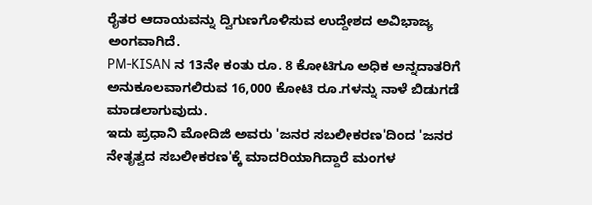ರೈತರ ಆದಾಯವನ್ನು ದ್ವಿಗುಣಗೊಳಿಸುವ ಉದ್ದೇಶದ ಅವಿಭಾಜ್ಯ ಅಂಗವಾಗಿದೆ.
PM-KISAN ನ 13ನೇ ಕಂತು ರೂ. 8 ಕೋಟಿಗೂ ಅಧಿಕ ಅನ್ನದಾತರಿಗೆ ಅನುಕೂಲವಾಗಲಿರುವ 16,000 ಕೋಟಿ ರೂ.ಗಳನ್ನು ನಾಳೆ ಬಿಡುಗಡೆ ಮಾಡಲಾಗುವುದು.
ಇದು ಪ್ರಧಾನಿ ಮೋದಿಜಿ ಅವರು 'ಜನರ ಸಬಲೀಕರಣ'ದಿಂದ 'ಜನರ ನೇತೃತ್ವದ ಸಬಲೀಕರಣ'ಕ್ಕೆ ಮಾದರಿಯಾಗಿದ್ದಾರೆ ಮಂಗಳ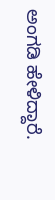ಅಂಗಡಿ ಹೇಳಿದ್ದಾರೆ.